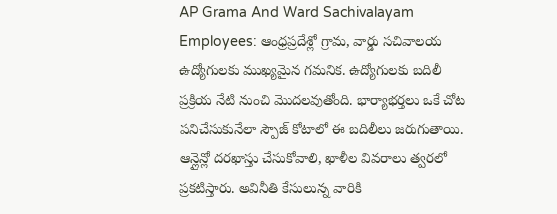AP Grama And Ward Sachivalayam Employees: ఆంధ్రప్రదేశ్లో గ్రామ, వార్డు సచివాలయ ఉద్యోగులకు ముఖ్యమైన గమనిక. ఉద్యోగులకు బదిలీ ప్రక్రియ నేటి నుంచి మొదలవుతోంది. భార్యాభర్తలు ఒకే చోట పనిచేసుకునేలా స్పౌజ్ కోటాలో ఈ బదిలీలు జరుగుతాయి. ఆన్లైన్లో దరఖాస్తు చేసుకోవాలి, ఖాళీల వివరాలు త్వరలో ప్రకటిస్తారు. అవినీతి కేసులున్న వారికి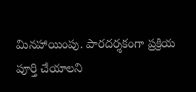మినహాయింపు. పారదర్శకంగా ప్రక్రియ పూర్తి చేయాలని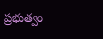ప్రభుత్వం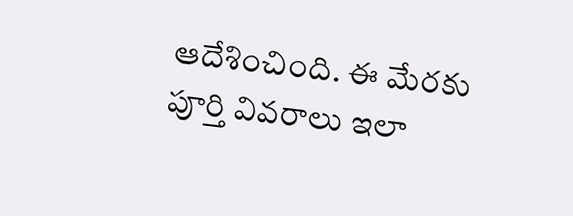ఆదేశించింది. ఈ మేరకు పూర్తి వివరాలు ఇలా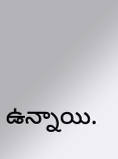ఉన్నాయి.